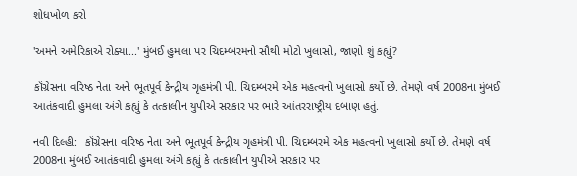શોધખોળ કરો

'અમને અમેરિકાએ રોક્યા...' મુંબઈ હુમલા પર ચિદમ્બરમનો સૌથી મોટો ખુલાસો, જાણો શું કહ્યું?

કૉંગ્રેસના વરિષ્ઠ નેતા અને ભૂતપૂર્વ કેન્દ્રીય ગૃહમંત્રી પી. ચિદમ્બરમે એક મહત્વનો ખુલાસો કર્યો છે. તેમણે વર્ષ 2008ના મુંબઈ આતંકવાદી હુમલા અંગે કહ્યું કે તત્કાલીન યુપીએ સરકાર પર ભારે આંતરરાષ્ટ્રીય દબાણ હતું.

નવી દિલ્હી:  કૉંગ્રેસના વરિષ્ઠ નેતા અને ભૂતપૂર્વ કેન્દ્રીય ગૃહમંત્રી પી. ચિદમ્બરમે એક મહત્વનો ખુલાસો કર્યો છે. તેમણે વર્ષ 2008ના મુંબઈ આતંકવાદી હુમલા અંગે કહ્યું કે તત્કાલીન યુપીએ સરકાર પર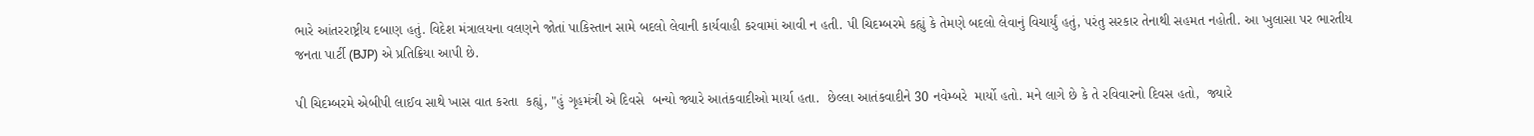ભારે આંતરરાષ્ટ્રીય દબાણ હતું. વિદેશ મંત્રાલયના વલણને જોતાં પાકિસ્તાન સામે બદલો લેવાની કાર્યવાહી કરવામાં આવી ન હતી. પી ચિદમ્બરમે કહ્યું કે તેમણે બદલો લેવાનું વિચાર્યું હતું, પરંતુ સરકાર તેનાથી સહમત નહોતી. આ ખુલાસા પર ભારતીય જનતા પાર્ટી (BJP) એ પ્રતિક્રિયા આપી છે.

પી ચિદમ્બરમે એબીપી લાઈવ સાથે ખાસ વાત કરતા  કહ્યું, "હું ગૃહમંત્રી એ દિવસે  બન્યો જ્યારે આતંકવાદીઓ માર્યા હતા.  છેલ્લા આતંકવાદીને 30 નવેમ્બરે  માર્યો હતો. મને લાગે છે કે તે રવિવારનો દિવસ હતો,  જ્યારે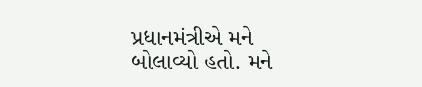પ્રધાનમંત્રીએ મને બોલાવ્યો હતો. મને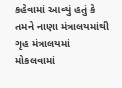કહેવામાં આવ્યું હતું કે તમને નાણા મંત્રાલયમાંથી ગૃહ મંત્રાલયમાં મોકલવામાં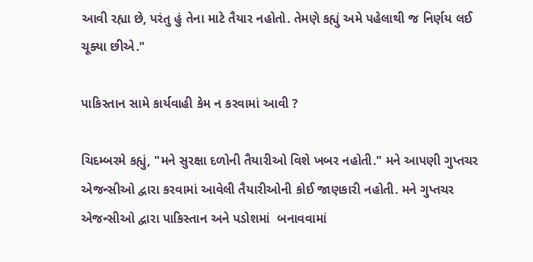આવી રહ્યા છે, પરંતુ હું તેના માટે તૈયાર નહોતો. તેમણે કહ્યું અમે પહેલાથી જ નિર્ણય લઈ ચૂક્યા છીએ."

પાકિસ્તાન સામે કાર્યવાહી કેમ ન કરવામાં આવી ?

ચિદમ્બરમે કહ્યું, "મને સુરક્ષા દળોની તૈયારીઓ વિશે ખબર નહોતી." મને આપણી ગુપ્તચર એજન્સીઓ દ્વારા કરવામાં આવેલી તૈયારીઓની કોઈ જાણકારી નહોતી. મને ગુપ્તચર એજન્સીઓ દ્વારા પાકિસ્તાન અને પડોશમાં  બનાવવામાં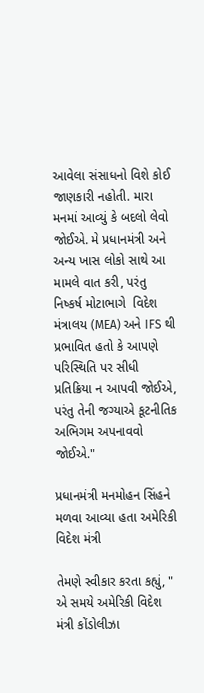આવેલા સંસાધનો વિશે કોઈ જાણકારી નહોતી. મારા મનમાં આવ્યું કે બદલો લેવો જોઈએ. મે પ્રધાનમંત્રી અને અન્ય ખાસ લોકો સાથે આ મામલે વાત કરી, પરંતુ નિષ્કર્ષ મોટાભાગે  વિદેશ મંત્રાલય (MEA) અને IFS થી પ્રભાવિત હતો કે આપણે પરિસ્થિતિ પર સીધી પ્રતિક્રિયા ન આપવી જોઈએ, પરંતુ તેની જગ્યાએ કૂટનીતિક અભિગમ અપનાવવો જોઈએ."

પ્રધાનમંત્રી મનમોહન સિંહને  મળવા આવ્યા હતા અમેરિકી વિદેશ મંત્રી

તેમણે સ્વીકાર કરતા કહ્યું, " એ સમયે અમેરિકી વિદેશ મંત્રી કોંડોલીઝા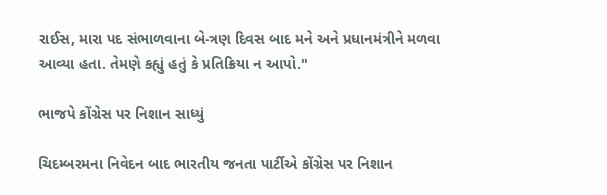રાઈસ, મારા પદ સંભાળવાના બે-ત્રણ દિવસ બાદ મને અને પ્રધાનમંત્રીને મળવા આવ્યા હતા. તેમણે કહ્યું હતું કે પ્રતિક્રિયા ન આપો."

ભાજપે કોંગ્રેસ પર નિશાન સાધ્યું

ચિદમ્બરમના નિવેદન બાદ ભારતીય જનતા પાર્ટીએ કોંગ્રેસ પર નિશાન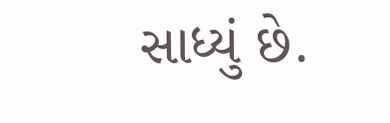સાધ્યું છે.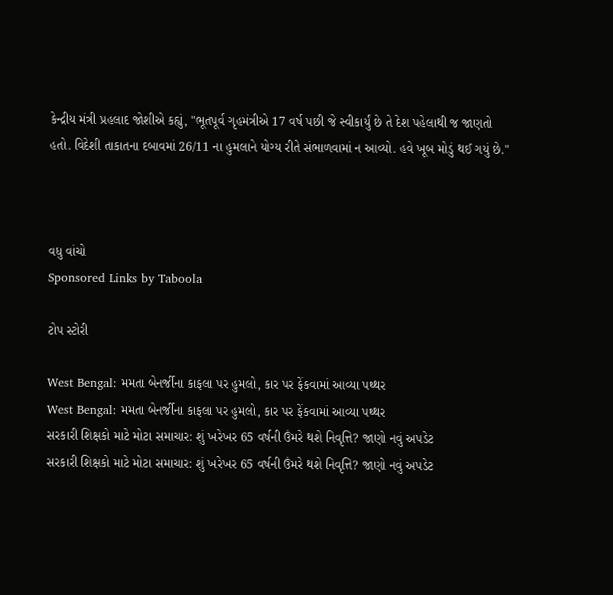કેન્દ્રીય મંત્રી પ્રહલાદ જોશીએ કહ્યું, "ભૂતપૂર્વ ગૃહમંત્રીએ 17 વર્ષ પછી જે સ્વીકાર્યું છે તે દેશ પહેલાથી જ જાણતો હતો. વિદેશી તાકાતના દબાવમાં 26/11 ના હુમલાને યોગ્ય રીતે સંભાળવામાં ન આવ્યો. હવે ખૂબ મોડું થઈ ગયું છે."



વધુ વાંચો
Sponsored Links by Taboola

ટોપ સ્ટોરી

West Bengal: મમતા બેનર્જીના કાફલા પર હુમલો, કાર પર ફેંકવામાં આવ્યા પથ્થર
West Bengal: મમતા બેનર્જીના કાફલા પર હુમલો, કાર પર ફેંકવામાં આવ્યા પથ્થર
સરકારી શિક્ષકો માટે મોટા સમાચાર: શું ખરેખર 65 વર્ષની ઉંમરે થશે નિવૃત્તિ? જાણો નવું અપડેટ
સરકારી શિક્ષકો માટે મોટા સમાચાર: શું ખરેખર 65 વર્ષની ઉંમરે થશે નિવૃત્તિ? જાણો નવું અપડેટ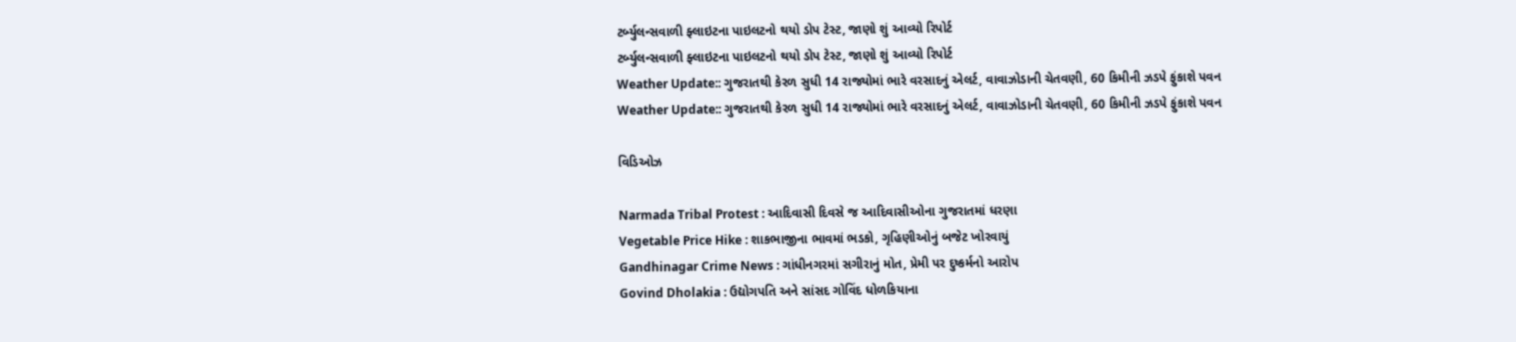ટર્બ્યુલન્સવાળી ફ્લાઇટના પાઇલટનો થયો ડોપ ટેસ્ટ, જાણો શું આવ્યો રિપોર્ટ
ટર્બ્યુલન્સવાળી ફ્લાઇટના પાઇલટનો થયો ડોપ ટેસ્ટ, જાણો શું આવ્યો રિપોર્ટ
Weather Update:: ગુજરાતથી કેરળ સુધી 14 રાજ્યોમાં ભારે વરસાદનું એલર્ટ, વાવાઝોડાની ચેતવણી, 60 કિમીની ઝડપે ફુંકાશે પવન
Weather Update:: ગુજરાતથી કેરળ સુધી 14 રાજ્યોમાં ભારે વરસાદનું એલર્ટ, વાવાઝોડાની ચેતવણી, 60 કિમીની ઝડપે ફુંકાશે પવન

વિડિઓઝ

Narmada Tribal Protest : આદિવાસી દિવસે જ આદિવાસીઓના ગુજરાતમાં ધરણા
Vegetable Price Hike : શાકભાજીના ભાવમાં ભડકો, ગૃહિણીઓનું બજેટ ખોરવાયું
Gandhinagar Crime News : ગાંધીનગરમાં સગીરાનું મોત, પ્રેમી પર દુષ્કર્મનો આરોપ
Govind Dholakia : ઉદ્યોગપતિ અને સાંસદ ગોવિંદ ધોળકિયાના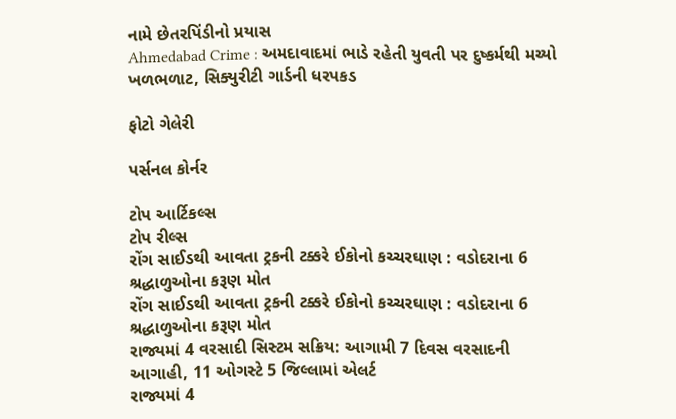નામે છેતરપિંડીનો પ્રયાસ
Ahmedabad Crime : અમદાવાદમાં ભાડે રહેતી યુવતી પર દુષ્કર્મથી મચ્યો ખળભળાટ, સિક્યુરીટી ગાર્ડની ધરપકડ

ફોટો ગેલેરી

પર્સનલ કોર્નર

ટોપ આર્ટિકલ્સ
ટોપ રીલ્સ
રોંગ સાઈડથી આવતા ટ્રકની ટક્કરે ઈકોનો કચ્ચરઘાણ : વડોદરાના 6 શ્રદ્ધાળુઓના કરૂણ મોત
રોંગ સાઈડથી આવતા ટ્રકની ટક્કરે ઈકોનો કચ્ચરઘાણ : વડોદરાના 6 શ્રદ્ધાળુઓના કરૂણ મોત
રાજ્યમાં 4 વરસાદી સિસ્ટમ સક્રિય: આગામી 7 દિવસ વરસાદની આગાહી, 11 ઓગસ્ટે 5 જિલ્લામાં એલર્ટ
રાજ્યમાં 4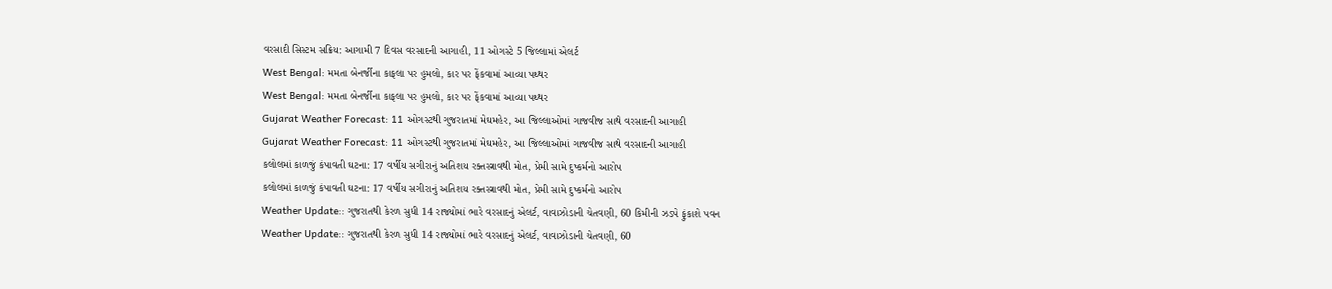વરસાદી સિસ્ટમ સક્રિય: આગામી 7 દિવસ વરસાદની આગાહી, 11 ઓગસ્ટે 5 જિલ્લામાં એલર્ટ
West Bengal: મમતા બેનર્જીના કાફલા પર હુમલો, કાર પર ફેંકવામાં આવ્યા પથ્થર
West Bengal: મમતા બેનર્જીના કાફલા પર હુમલો, કાર પર ફેંકવામાં આવ્યા પથ્થર
Gujarat Weather Forecast: 11 ઓગસ્ટથી ગુજરાતમાં મેઘમહેર, આ જિલ્લાઓમાં ગાજવીજ સાથે વરસાદની આગાહી
Gujarat Weather Forecast: 11 ઓગસ્ટથી ગુજરાતમાં મેઘમહેર, આ જિલ્લાઓમાં ગાજવીજ સાથે વરસાદની આગાહી
કલોલમાં કાળજું કંપાવતી ઘટના: 17 વર્ષીય સગીરાનું અતિશય રક્તસ્ત્રાવથી મોત, પ્રેમી સામે દુષ્કર્મનો આરોપ
કલોલમાં કાળજું કંપાવતી ઘટના: 17 વર્ષીય સગીરાનું અતિશય રક્તસ્ત્રાવથી મોત, પ્રેમી સામે દુષ્કર્મનો આરોપ
Weather Update:: ગુજરાતથી કેરળ સુધી 14 રાજ્યોમાં ભારે વરસાદનું એલર્ટ, વાવાઝોડાની ચેતવણી, 60 કિમીની ઝડપે ફુંકાશે પવન
Weather Update:: ગુજરાતથી કેરળ સુધી 14 રાજ્યોમાં ભારે વરસાદનું એલર્ટ, વાવાઝોડાની ચેતવણી, 60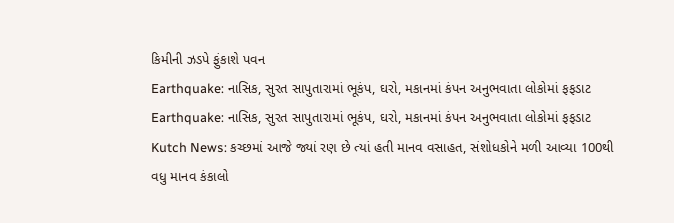કિમીની ઝડપે ફુંકાશે પવન
Earthquake: નાસિક, સુરત સાપુતારામાં ભૂકંપ, ઘરો, મકાનમાં કંપન અનુભવાતા લોકોમાં ફફડાટ
Earthquake: નાસિક, સુરત સાપુતારામાં ભૂકંપ, ઘરો, મકાનમાં કંપન અનુભવાતા લોકોમાં ફફડાટ
Kutch News: કચ્છમાં આજે જ્યાં રણ છે ત્યાં હતી માનવ વસાહત, સંશોધકોને મળી આવ્યા 100થી વધુ માનવ કંકાલો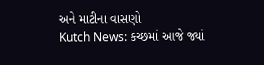અને માટીના વાસણો
Kutch News: કચ્છમાં આજે જ્યાં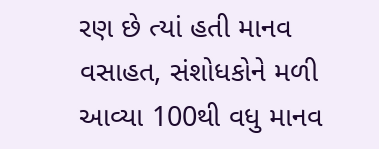રણ છે ત્યાં હતી માનવ વસાહત, સંશોધકોને મળી આવ્યા 100થી વધુ માનવ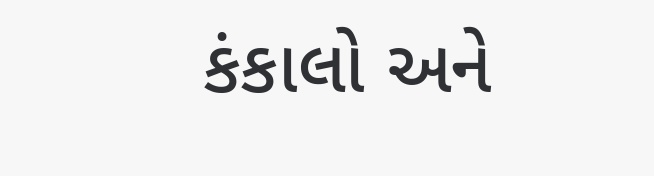કંકાલો અને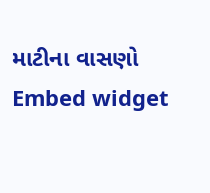માટીના વાસણો
Embed widget